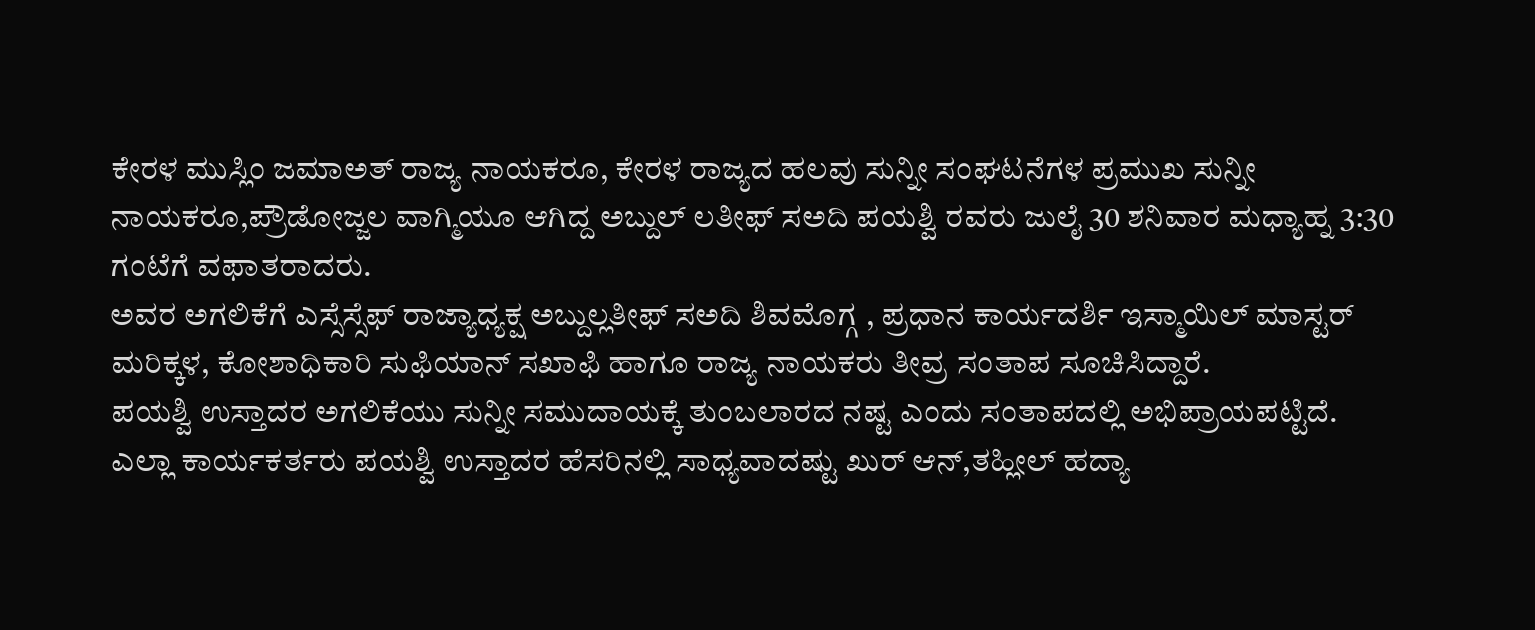ಕೇರಳ ಮುಸ್ಲಿಂ ಜಮಾಅತ್ ರಾಜ್ಯ ನಾಯಕರೂ, ಕೇರಳ ರಾಜ್ಯದ ಹಲವು ಸುನ್ನೀ ಸಂಘಟನೆಗಳ ಪ್ರಮುಖ ಸುನ್ನೀ ನಾಯಕರೂ,ಪ್ರೌಡೋಜ್ಜಲ ವಾಗ್ಮಿಯೂ ಆಗಿದ್ದ ಅಬ್ದುಲ್ ಲತೀಫ್ ಸಅದಿ ಪಯಶ್ವಿ ರವರು ಜುಲೈ 30 ಶನಿವಾರ ಮಧ್ಯಾಹ್ನ 3:30 ಗಂಟೆಗೆ ವಫಾತರಾದರು.
ಅವರ ಅಗಲಿಕೆಗೆ ಎಸ್ಸೆಸ್ಸೆಫ್ ರಾಜ್ಯಾಧ್ಯಕ್ಷ ಅಬ್ದುಲ್ಲತೀಫ್ ಸಅದಿ ಶಿವಮೊಗ್ಗ , ಪ್ರಧಾನ ಕಾರ್ಯದರ್ಶಿ ಇಸ್ಮಾಯಿಲ್ ಮಾಸ್ಟರ್ ಮರಿಕ್ಕಳ, ಕೋಶಾಧಿಕಾರಿ ಸುಫಿಯಾನ್ ಸಖಾಫಿ ಹಾಗೂ ರಾಜ್ಯ ನಾಯಕರು ತೀವ್ರ ಸಂತಾಪ ಸೂಚಿಸಿದ್ದಾರೆ.
ಪಯಶ್ವಿ ಉಸ್ತಾದರ ಅಗಲಿಕೆಯು ಸುನ್ನೀ ಸಮುದಾಯಕ್ಕೆ ತುಂಬಲಾರದ ನಷ್ಟ ಎಂದು ಸಂತಾಪದಲ್ಲಿ ಅಭಿಪ್ರಾಯಪಟ್ಟಿದೆ.
ಎಲ್ಲಾ ಕಾರ್ಯಕರ್ತರು ಪಯಶ್ವಿ ಉಸ್ತಾದರ ಹೆಸರಿನಲ್ಲಿ ಸಾಧ್ಯವಾದಷ್ಟು ಖುರ್ ಆನ್,ತಹ್ಲೀಲ್ ಹದ್ಯಾ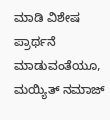ಮಾಡಿ ವಿಶೇಷ ಪ್ರಾರ್ಥನೆ ಮಾಡುವಂತೆಯೂ, ಮಯ್ಯಿತ್ ನಮಾಜ್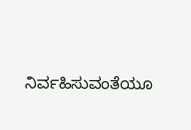ನಿರ್ವಹಿಸುವಂತೆಯೂ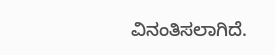ವಿನಂತಿಸಲಾಗಿದೆ.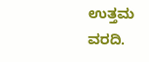ಉತ್ತಮ ವರದಿ.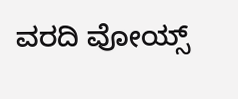ವರದಿ ವೋಯ್ಸ್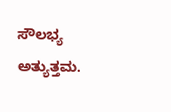ಸೌಲಭ್ಯ ಅತ್ಯುತ್ತಮ.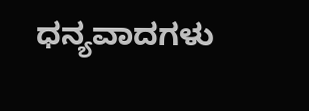ಧನ್ಯವಾದಗಳು